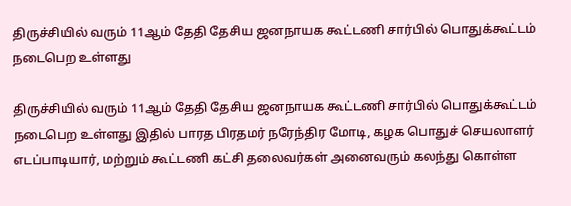திருச்சியில் வரும் 11ஆம் தேதி தேசிய ஜனநாயக கூட்டணி சார்பில் பொதுக்கூட்டம் நடைபெற உள்ளது

திருச்சியில் வரும் 11ஆம் தேதி தேசிய ஜனநாயக கூட்டணி சார்பில் பொதுக்கூட்டம் நடைபெற உள்ளது இதில் பாரத பிரதமர் நரேந்திர மோடி, கழக பொதுச் செயலாளர் எடப்பாடியார், மற்றும் கூட்டணி கட்சி தலைவர்கள் அனைவரும் கலந்து கொள்ள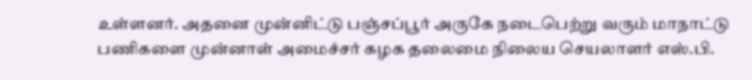உள்ளனர். அதனை முன்னிட்டு பஞ்சப்பூர் அருகே நடைபெற்று வரும் மாநாட்டு பணிகளை முன்னாள் அமைச்சர் கழக தலைமை நிலைய செயலாளர் எஸ்.பி.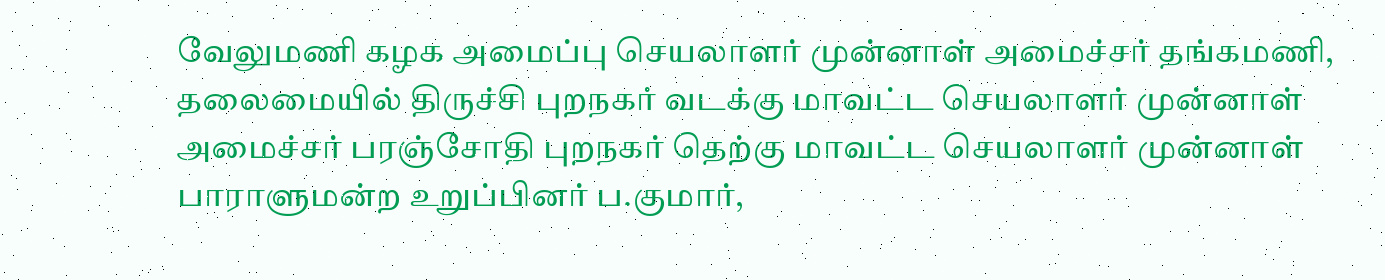வேலுமணி கழக அமைப்பு செயலாளர் முன்னாள் அமைச்சர் தங்கமணி, தலைமையில் திருச்சி புறநகர் வடக்கு மாவட்ட செயலாளர் முன்னாள் அமைச்சர் பரஞ்சோதி புறநகர் தெற்கு மாவட்ட செயலாளர் முன்னாள் பாராளுமன்ற உறுப்பினர் ப.குமார்,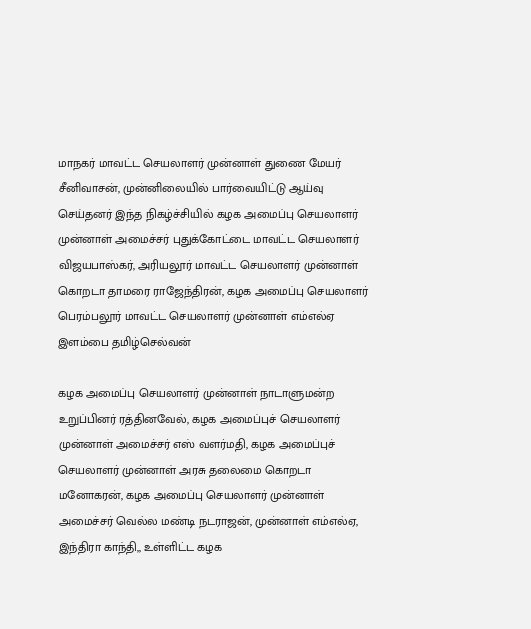மாநகர் மாவட்ட செயலாளர் முன்னாள் துணை மேயர் சீனிவாசன், முன்னிலையில் பார்வையிட்டு ஆய்வு செய்தனர் இந்த நிகழ்ச்சியில் கழக அமைப்பு செயலாளர் முன்னாள் அமைச்சர் புதுக்கோட்டை மாவட்ட செயலாளர் விஜயபாஸ்கர், அரியலூர் மாவட்ட செயலாளர் முன்னாள் கொறடா தாமரை ராஜேந்திரன், கழக அமைப்பு செயலாளர் பெரம்பலூர் மாவட்ட செயலாளர் முன்னாள் எம்எல்ஏ இளம்பை தமிழ்செல்வன்

கழக அமைப்பு செயலாளர் முன்னாள் நாடாளுமன்ற உறுப்பினர் ரத்தினவேல், கழக அமைப்புச் செயலாளர் முன்னாள் அமைச்சர் எஸ் வளர்மதி, கழக அமைப்புச் செயலாளர் முன்னாள் அரசு தலைமை கொறடா மனோகரன், கழக அமைப்பு செயலாளர் முன்னாள் அமைச்சர் வெல்ல மண்டி நடராஜன், முன்னாள் எம்எல்ஏ, இந்திரா காந்தி,, உள்ளிட்ட கழக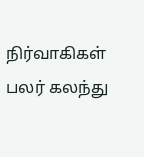நிர்வாகிகள் பலர் கலந்து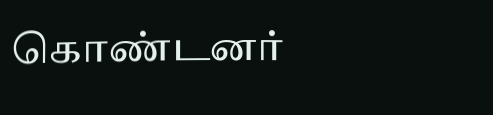கொண்டனர்